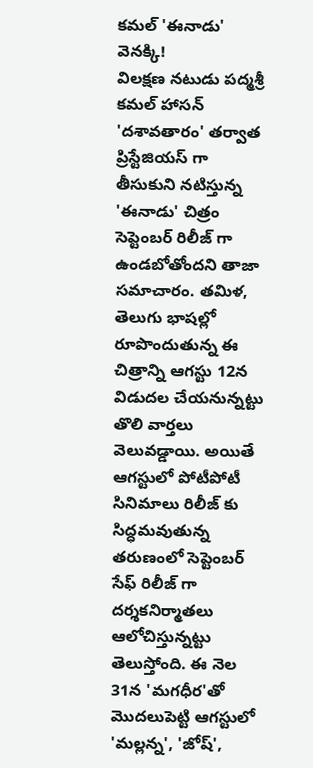కమల్ 'ఈనాడు' వెనక్కి!
విలక్షణ నటుడు పద్మశ్రీ కమల్ హాసన్ 'దశావతారం' తర్వాత ప్రిస్టేజియస్ గా తీసుకుని నటిస్తున్న 'ఈనాడు' చిత్రం సెప్టెంబర్ రిలీజ్ గా ఉండబోతోందని తాజా సమాచారం. తమిళ, తెలుగు భాషల్లో రూపొందుతున్న ఈ చిత్రాన్ని ఆగస్టు 12న విడుదల చేయనున్నట్టు తొలి వార్తలు వెలువడ్డాయి. అయితే ఆగస్టులో పోటీపోటీ సినిమాలు రిలీజ్ కు సిద్ధమవుతున్న తరుణంలో సెప్టెంబర్ సేఫ్ రిలీజ్ గా దర్శకనిర్మాతలు ఆలోచిస్తున్నట్టు తెలుస్తోంది. ఈ నెల 31న 'మగధీర'తో మొదలుపెట్టి ఆగస్టులో 'మల్లన్న', 'జోష్',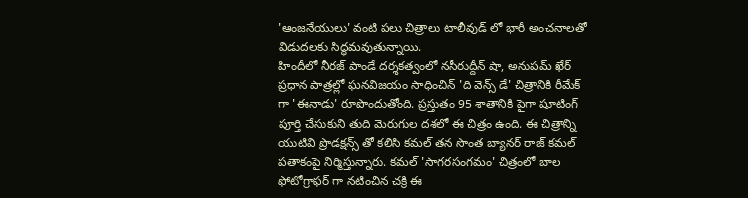'ఆంజనేయులు' వంటి పలు చిత్రాలు టాలీవుడ్ లో భారీ అంచనాలతో విడుదలకు సిద్ధమవుతున్నాయి.
హిందీలో నీరజ్ పాండే దర్శకత్వంలో నసీరుద్దీన్ షా, అనుపమ్ ఖేర్ ప్రధాన పాత్రల్లో ఘనవిజయం సాధించిన్ 'ది వెన్స్ డే' చిత్రానికి రీమేక్ గా 'ఈనాడు' రూపొందుతోంది. ప్రస్తుతం 95 శాతానికి పైగా షూటింగ్ పూర్తి చేసుకుని తుది మెరుగుల దశలో ఈ చిత్రం ఉంది. ఈ చిత్రాన్ని యుటివి ప్రొడక్షన్స్ తో కలిసి కమల్ తన సొంత బ్యానర్ రాజ్ కమల్ పతాకంపై నిర్మిస్తున్నారు. కమల్ 'సాగరసంగమం' చిత్రంలో బాల ఫోటోగ్రాఫర్ గా నటించిన చక్రి ఈ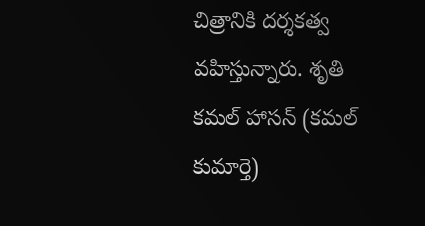చిత్రానికి దర్శకత్వ వహిస్తున్నారు. శృతి కమల్ హాసన్ (కమల్ కుమార్తె)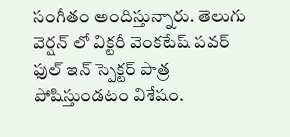సంగీతం అందిస్తున్నారు. తెలుగు వెర్షన్ లో విక్టరీ వెంకటేష్ పవర్ ఫుల్ ఇన్ స్పెక్టర్ పాత్ర పోషిస్తుండటం విశేషం.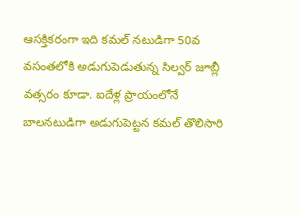ఆసక్తికరంగా ఇది కమల్ నటుడిగా 50వ వసంతలోకి అడుగుపెడుతున్న సిల్వర్ జూబ్లీ వత్సరం కూడా. ఐదేళ్ల ప్రాయంలోనే బాలనటుడిగా అడుగుపెట్టన కమల్ తొలిసారి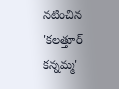నటించిన 'కలత్తూర్ కన్నమ్మ'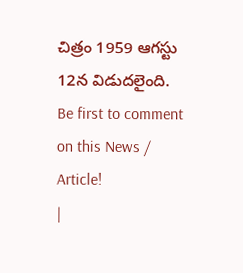చిత్రం 1959 ఆగస్టు 12న విడుదలైంది.
Be first to comment on this News / Article!
|